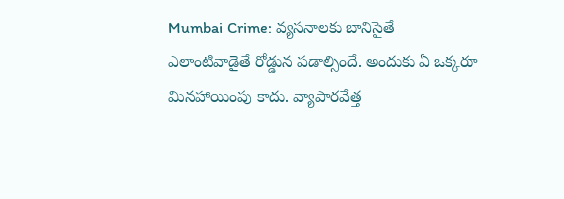Mumbai Crime: వ్యసనాలకు బానిసైతే ఎలాంటివాడైతే రోడ్డున పడాల్సిందే. అందుకు ఏ ఒక్కరూ మినహాయింపు కాదు. వ్యాపారవేత్త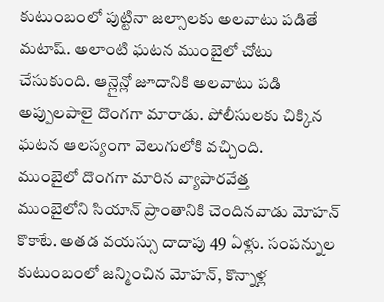కుటుంబంలో పుట్టినా జల్సాలకు అలవాటు పడితే మటాష్. అలాంటి ఘటన ముంబైలో చోటు చేసుకుంది. ఆన్లైన్లో జూదానికి అలవాటు పడి అప్పులపాలై దొంగగా మారాడు. పోలీసులకు చిక్కిన ఘటన ఆలస్యంగా వెలుగులోకి వచ్చింది.
ముంబైలో దొంగగా మారిన వ్యాపారవేత్త
ముంబైలోని సియాన్ ప్రాంతానికి చెందినవాడు మోహన్ కొకాటే. అతడ వయస్సు దాదాపు 49 ఏళ్లు. సంపన్నుల కుటుంబంలో జన్మించిన మోహన్, కొన్నాళ్ల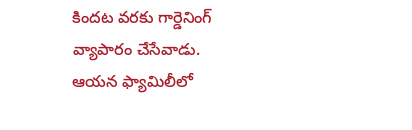కిందట వరకు గార్డెనింగ్ వ్యాపారం చేసేవాడు. ఆయన ఫ్యామిలీలో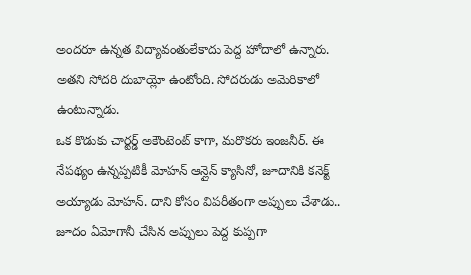అందరూ ఉన్నత విద్యావంతులేకాదు పెద్ద హోదాలో ఉన్నారు. అతని సోదరి దుబాయ్లో ఉంటోంది. సోదరుడు అమెరికాలో ఉంటున్నాడు.
ఒక కొడుకు చార్టర్డ్ అకౌంటెంట్ కాగా, మరొకరు ఇంజనీర్. ఈ నేపథ్యం ఉన్నప్పటికీ మోహన్ ఆన్లైన్ క్యాసినో, జూదానికి కనెక్ట్ అయ్యాడు మోహన్. దాని కోసం విపరీతంగా అప్పులు చేశాడు.. జూదం ఏమోగానీ చేసిన అప్పులు పెద్ద కుప్పగా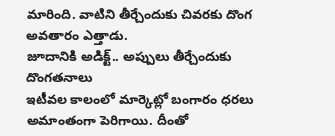మారింది. వాటిని తీర్చేందుకు చివరకు దొంగ అవతారం ఎత్తాడు.
జూదానికి అడిక్ట్.. అప్పులు తీర్చేందుకు దొంగతనాలు
ఇటీవల కాలంలో మార్కెట్లో బంగారం ధరలు అమాంతంగా పెరిగాయి. దీంతో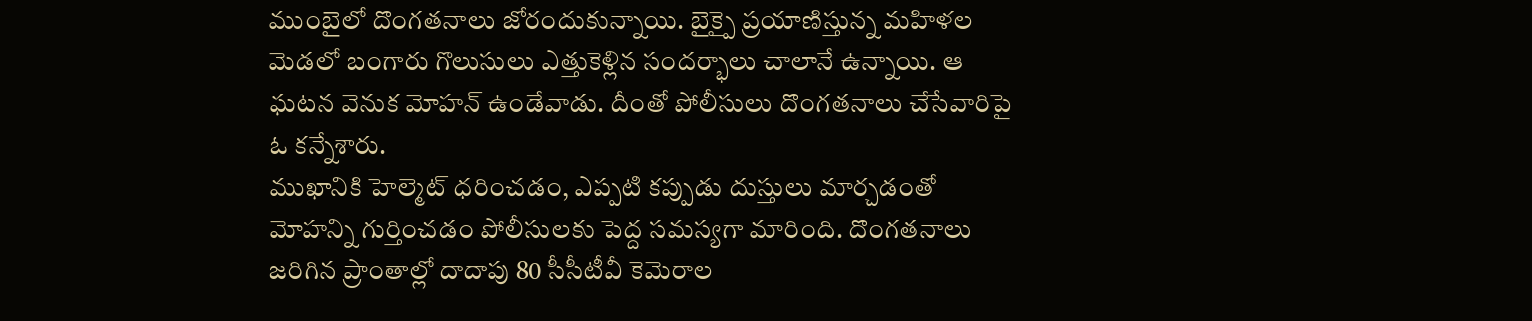ముంబైలో దొంగతనాలు జోరందుకున్నాయి. బైక్పై ప్రయాణిస్తున్న మహిళల మెడలో బంగారు గొలుసులు ఎత్తుకెళ్లిన సందర్భాలు చాలానే ఉన్నాయి. ఆ ఘటన వెనుక మోహన్ ఉండేవాడు. దీంతో పోలీసులు దొంగతనాలు చేసేవారిపై ఓ కన్నేశారు.
ముఖానికి హెల్మెట్ ధరించడం, ఎప్పటి కప్పుడు దుస్తులు మార్చడంతో మోహన్ని గుర్తించడం పోలీసులకు పెద్ద సమస్యగా మారింది. దొంగతనాలు జరిగిన ప్రాంతాల్లో దాదాపు 80 సీసీటీవీ కెమెరాల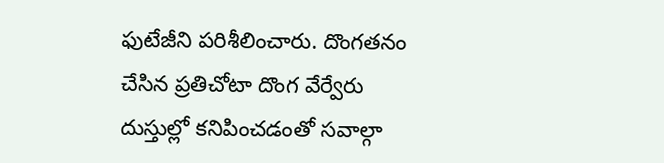ఫుటేజీని పరిశీలించారు. దొంగతనం చేసిన ప్రతిచోటా దొంగ వేర్వేరు దుస్తుల్లో కనిపించడంతో సవాల్గా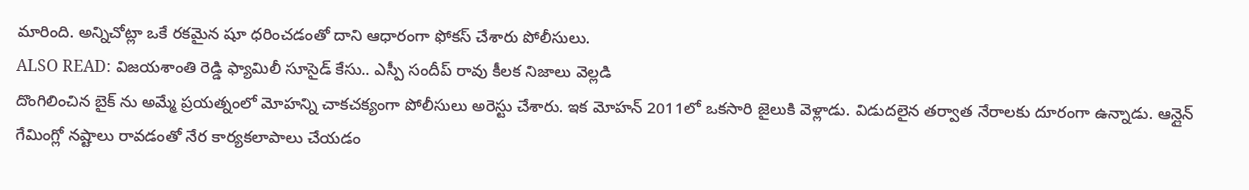మారింది. అన్నిచోట్లా ఒకే రకమైన షూ ధరించడంతో దాని ఆధారంగా ఫోకస్ చేశారు పోలీసులు.
ALSO READ: విజయశాంతి రెడ్డి ఫ్యామిలీ సూసైడ్ కేసు.. ఎస్పీ సందీప్ రావు కీలక నిజాలు వెల్లడి
దొంగిలించిన బైక్ ను అమ్మే ప్రయత్నంలో మోహన్ని చాకచక్యంగా పోలీసులు అరెస్టు చేశారు. ఇక మోహన్ 2011లో ఒకసారి జైలుకి వెళ్లాడు. విడుదలైన తర్వాత నేరాలకు దూరంగా ఉన్నాడు. ఆన్లైన్ గేమింగ్లో నష్టాలు రావడంతో నేర కార్యకలాపాలు చేయడం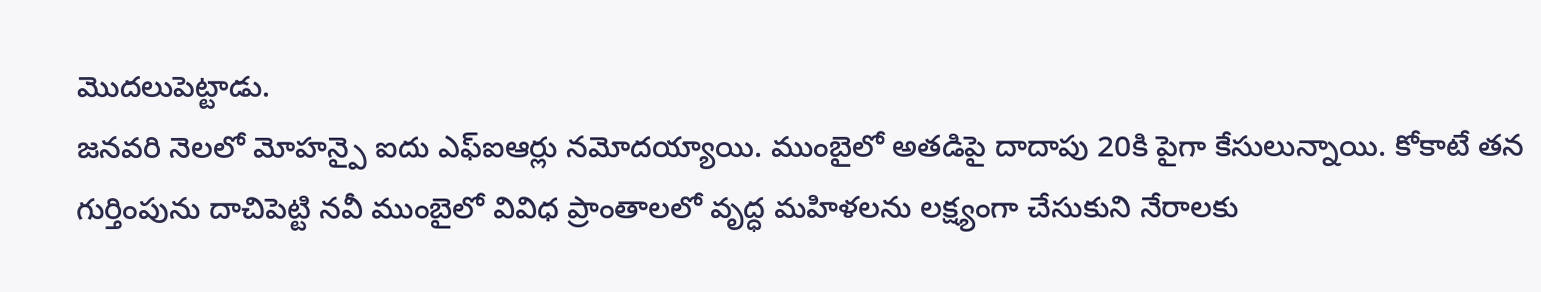మొదలుపెట్టాడు.
జనవరి నెలలో మోహన్పై ఐదు ఎఫ్ఐఆర్లు నమోదయ్యాయి. ముంబైలో అతడిపై దాదాపు 20కి పైగా కేసులున్నాయి. కోకాటే తన గుర్తింపును దాచిపెట్టి నవీ ముంబైలో వివిధ ప్రాంతాలలో వృద్ధ మహిళలను లక్ష్యంగా చేసుకుని నేరాలకు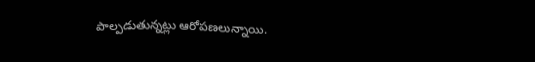పాల్పడుతున్నట్లు ఆరోపణలున్నాయి.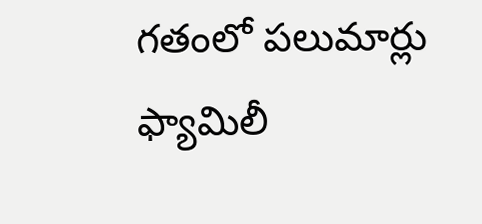గతంలో పలుమార్లు ఫ్యామిలీ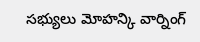సభ్యులు మోహన్కి వార్నింగ్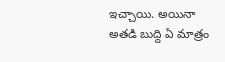ఇచ్చాయి. అయినా అతడి బుద్ది ఏ మాత్రం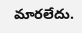మారలేదు.